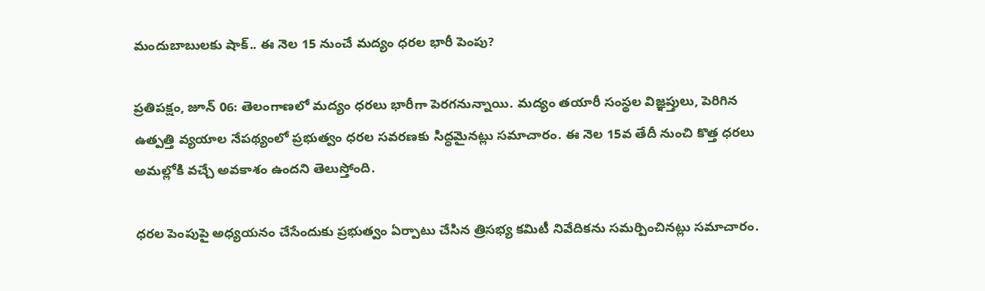మందుబాబులకు షాక్.. ఈ నెల 15 నుంచే మద్యం ధరల భారీ పెంపు?

ప్రతిపక్షం, జూన్ 06: తెలంగాణలో మద్యం ధరలు భారీగా పెరగనున్నాయి. మద్యం తయారీ సంస్థల విజ్ఞప్తులు, పెరిగిన ఉత్పత్తి వ్యయాల నేపథ్యంలో ప్రభుత్వం ధరల సవరణకు సిద్ధమైనట్లు సమాచారం. ఈ నెల 15వ తేదీ నుంచి కొత్త ధరలు అమల్లోకి వచ్చే అవకాశం ఉందని తెలుస్తోంది.

ధరల పెంపుపై అధ్యయనం చేసేందుకు ప్రభుత్వం ఏర్పాటు చేసిన త్రిసభ్య కమిటీ నివేదికను సమర్పించినట్లు సమాచారం.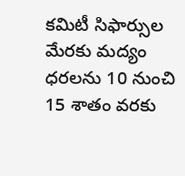కమిటీ సిఫార్సుల మేరకు మద్యం ధరలను 10 నుంచి 15 శాతం వరకు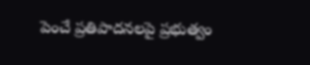పెంచే ప్రతిపాదనలపై ప్రభుత్వం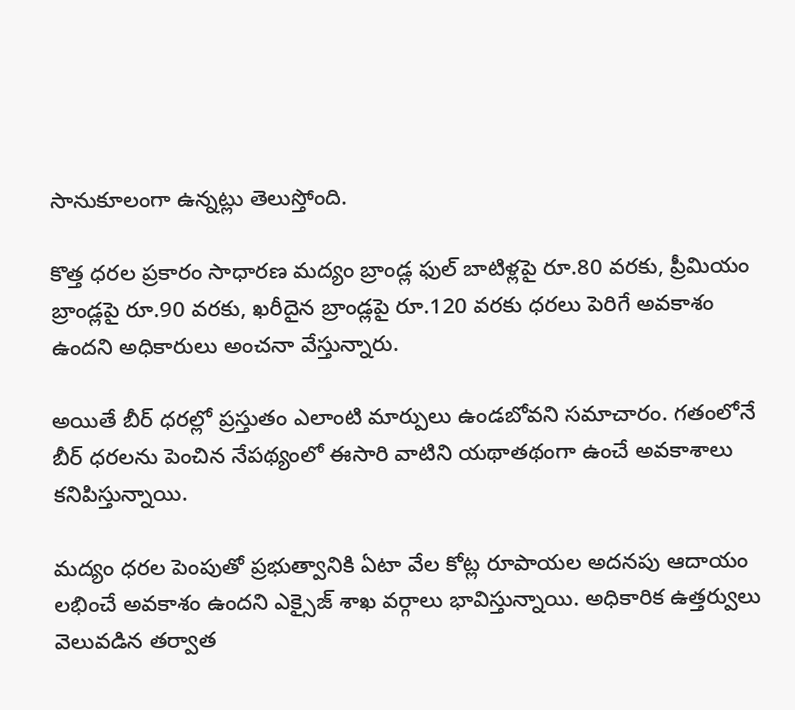సానుకూలంగా ఉన్నట్లు తెలుస్తోంది.

కొత్త ధరల ప్రకారం సాధారణ మద్యం బ్రాండ్ల ఫుల్ బాటిళ్లపై రూ.80 వరకు, ప్రీమియం బ్రాండ్లపై రూ.90 వరకు, ఖరీదైన బ్రాండ్లపై రూ.120 వరకు ధరలు పెరిగే అవకాశం ఉందని అధికారులు అంచనా వేస్తున్నారు.

అయితే బీర్ ధరల్లో ప్రస్తుతం ఎలాంటి మార్పులు ఉండబోవని సమాచారం. గతంలోనే బీర్ ధరలను పెంచిన నేపథ్యంలో ఈసారి వాటిని యథాతథంగా ఉంచే అవకాశాలు కనిపిస్తున్నాయి.

మద్యం ధరల పెంపుతో ప్రభుత్వానికి ఏటా వేల కోట్ల రూపాయల అదనపు ఆదాయం లభించే అవకాశం ఉందని ఎక్సైజ్ శాఖ వర్గాలు భావిస్తున్నాయి. అధికారిక ఉత్తర్వులు వెలువడిన తర్వాత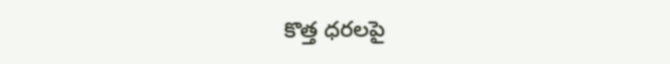కొత్త ధరలపై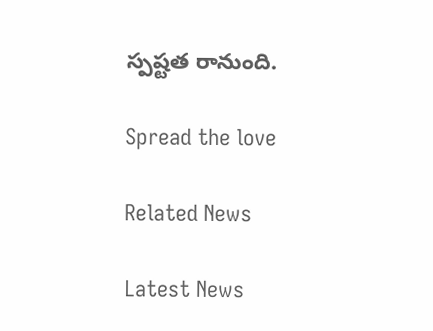స్పష్టత రానుంది.

Spread the love

Related News

Latest News